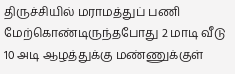திருச்சியில் மராமத்துப் பணி மேற்கொண்டிருந்தபோது 2 மாடி வீடு 10 அடி ஆழத்துக்கு மண்ணுக்குள்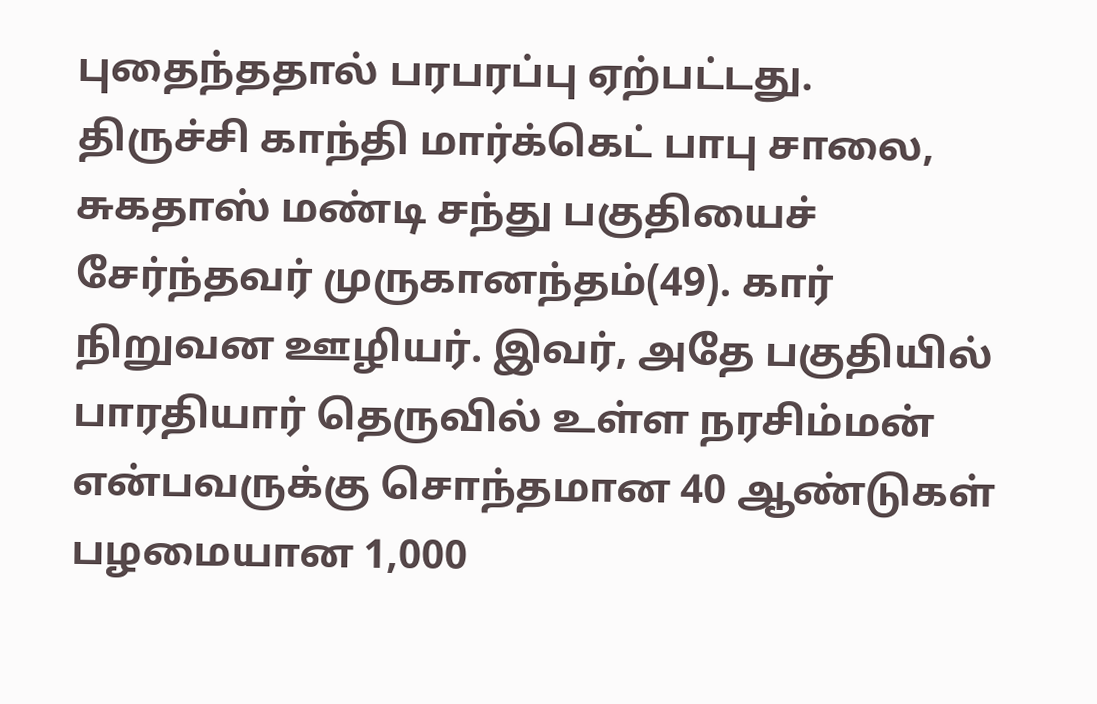புதைந்ததால் பரபரப்பு ஏற்பட்டது.
திருச்சி காந்தி மார்க்கெட் பாபு சாலை, சுகதாஸ் மண்டி சந்து பகுதியைச் சேர்ந்தவர் முருகானந்தம்(49). கார் நிறுவன ஊழியர். இவர், அதே பகுதியில் பாரதியார் தெருவில் உள்ள நரசிம்மன் என்பவருக்கு சொந்தமான 40 ஆண்டுகள் பழமையான 1,000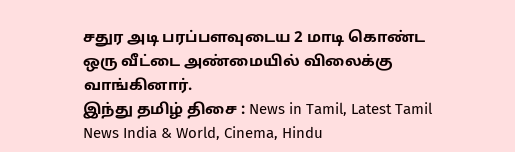சதுர அடி பரப்பளவுடைய 2 மாடி கொண்ட ஒரு வீட்டை அண்மையில் விலைக்கு வாங்கினார்.
இந்து தமிழ் திசை : News in Tamil, Latest Tamil News India & World, Cinema, Hindu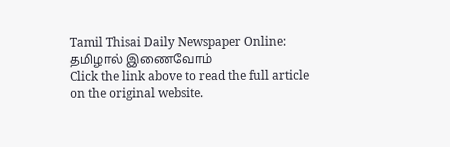Tamil Thisai Daily Newspaper Online: தமிழால் இணைவோம்
Click the link above to read the full article on the original website.